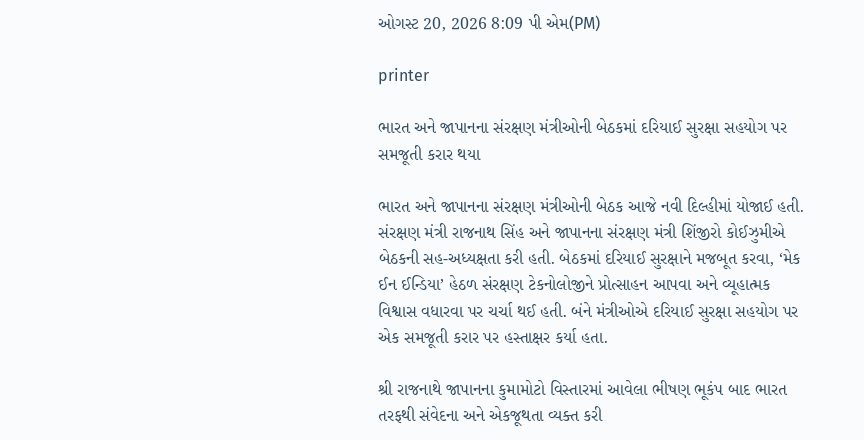ઓગસ્ટ 20, 2026 8:09 પી એમ(PM)

printer

ભારત અને જાપાનના સંરક્ષણ મંત્રીઓની બેઠકમાં દરિયાઈ સુરક્ષા સહયોગ પર સમજૂતી કરાર થયા

ભારત અને જાપાનના સંરક્ષણ મંત્રીઓની બેઠક આજે નવી દિલ્હીમાં યોજાઈ હતી. સંરક્ષણ મંત્રી રાજનાથ સિંહ અને જાપાનના સંરક્ષણ મંત્રી શિંજીરો કોઈઝુમીએ બેઠકની સહ-અધ્યક્ષતા કરી હતી. બેઠકમાં દરિયાઈ સુરક્ષાને મજબૂત કરવા, ‘મેક ઈન ઈન્ડિયા’ હેઠળ સંરક્ષણ ટેકનોલોજીને પ્રોત્સાહન આપવા અને વ્યૂહાત્મક વિશ્વાસ વધારવા પર ચર્ચા થઈ હતી. બંને મંત્રીઓએ દરિયાઈ સુરક્ષા સહયોગ પર એક સમજૂતી કરાર પર હસ્તાક્ષર કર્યા હતા.

શ્રી રાજનાથે જાપાનના કુમામોટો વિસ્તારમાં આવેલા ભીષણ ભૂકંપ બાદ ભારત તરફથી સંવેદના અને એકજૂથતા વ્યક્ત કરી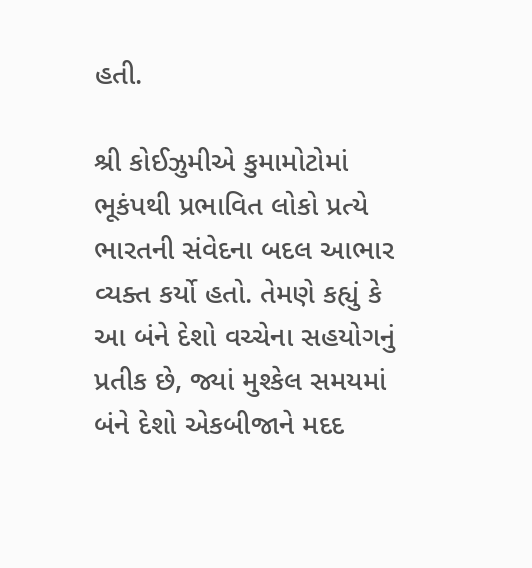હતી.

શ્રી કોઈઝુમીએ કુમામોટોમાં ભૂકંપથી પ્રભાવિત લોકો પ્રત્યે ભારતની સંવેદના બદલ આભાર વ્યક્ત કર્યો હતો. તેમણે કહ્યું કે આ બંને દેશો વચ્ચેના સહયોગનું પ્રતીક છે, જ્યાં મુશ્કેલ સમયમાં બંને દેશો એકબીજાને મદદ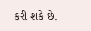કરી શકે છે.